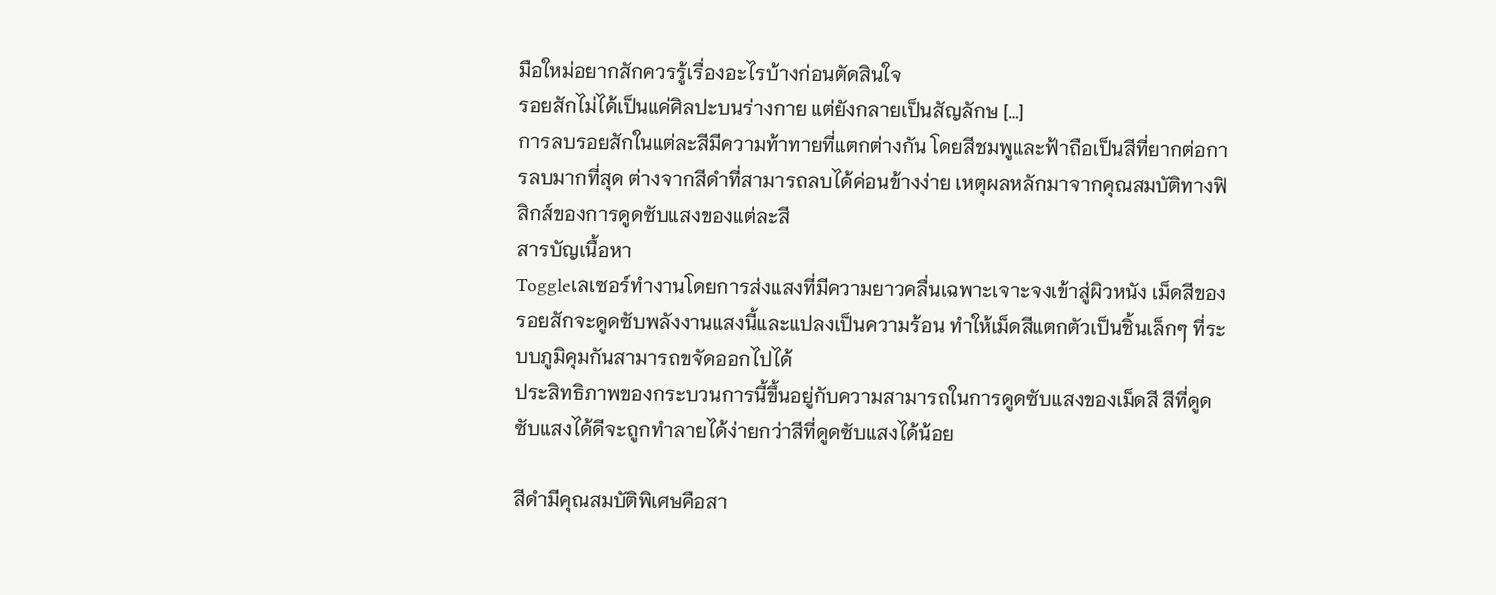มือใหม่อยากสักควรรู้เรื่องอะไรบ้างก่อนตัดสินใจ
รอยสักไม่ได้เป็นแค่ศิลปะบนร่างกาย แต่ยังกลายเป็นสัญลักษ […]
การลบรอยสักในแต่ละสีมีความท้าทายที่แตกต่างกัน โดยสีชมพูและฟ้าถือเป็นสีที่ยากต่อการลบมากที่สุด ต่างจากสีดำที่สามารถลบได้ค่อนข้างง่าย เหตุผลหลักมาจากคุณสมบัติทางฟิสิกส์ของการดูดซับแสงของแต่ละสี
สารบัญเนื้อหา
Toggleเลเซอร์ทำงานโดยการส่งแสงที่มีความยาวคลื่นเฉพาะเจาะจงเข้าสู่ผิวหนัง เม็ดสีของรอยสักจะดูดซับพลังงานแสงนี้และแปลงเป็นความร้อน ทำให้เม็ดสีแตกตัวเป็นชิ้นเล็กๆ ที่ระบบภูมิคุมกันสามารถขจัดออกไปได้
ประสิทธิภาพของกระบวนการนี้ขึ้นอยู่กับความสามารถในการดูดซับแสงของเม็ดสี สีที่ดูดซับแสงได้ดีจะถูกทำลายได้ง่ายกว่าสีที่ดูดซับแสงได้น้อย

สีดำมีคุณสมบัติพิเศษคือสา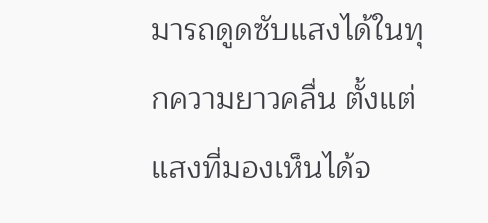มารถดูดซับแสงได้ในทุกความยาวคลื่น ตั้งแต่แสงที่มองเห็นได้จ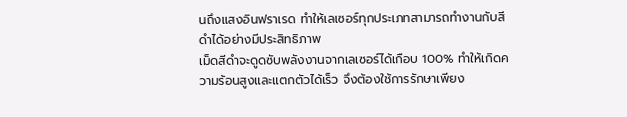นถึงแสงอินฟราเรด ทำให้เลเซอร์ทุกประเภทสามารถทำงานกับสีดำได้อย่างมีประสิทธิภาพ
เม็ดสีดำจะดูดซับพลังงานจากเลเซอร์ได้เกือบ 100% ทำให้เกิดความร้อนสูงและแตกตัวได้เร็ว จึงต้องใช้การรักษาเพียง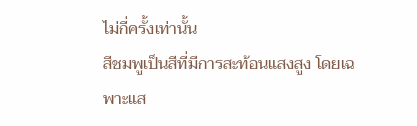ไม่กี่ครั้งเท่านั้น
สีชมพูเป็นสีที่มีการสะท้อนแสงสูง โดยเฉพาะแส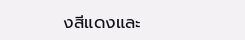งสีแดงและ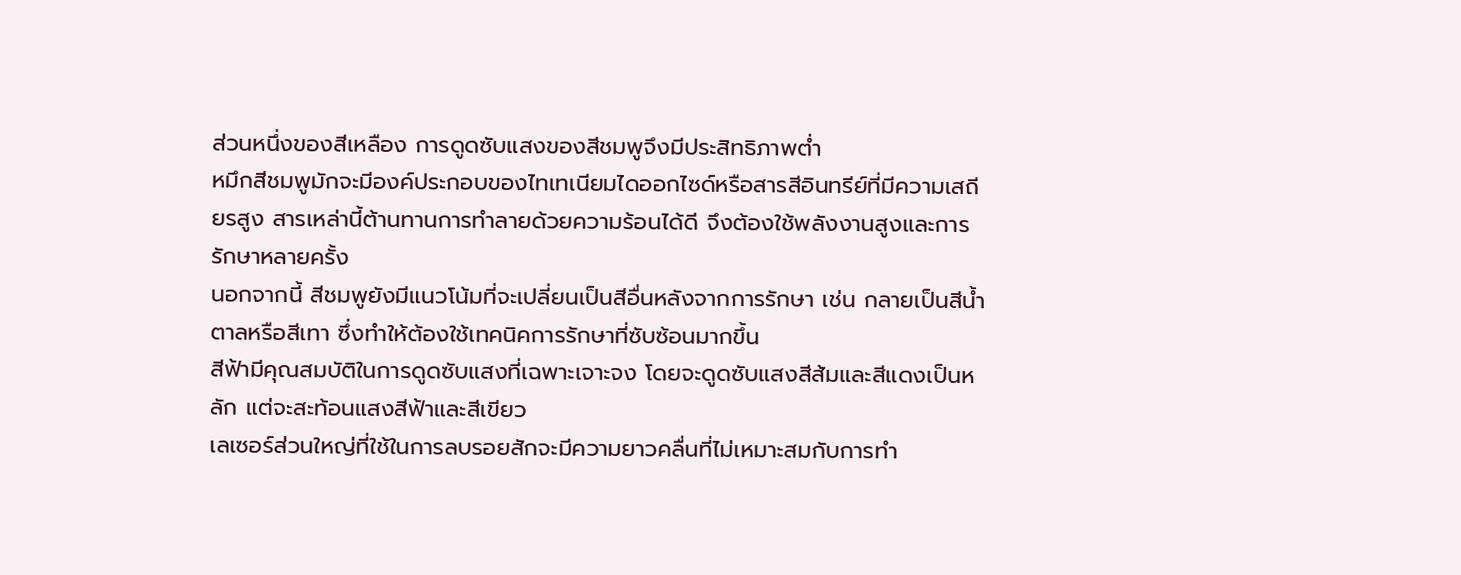ส่วนหนึ่งของสีเหลือง การดูดซับแสงของสีชมพูจึงมีประสิทธิภาพต่ำ
หมึกสีชมพูมักจะมีองค์ประกอบของไทเทเนียมไดออกไซด์หรือสารสีอินทรีย์ที่มีความเสถียรสูง สารเหล่านี้ต้านทานการทำลายด้วยความร้อนได้ดี จึงต้องใช้พลังงานสูงและการรักษาหลายครั้ง
นอกจากนี้ สีชมพูยังมีแนวโน้มที่จะเปลี่ยนเป็นสีอื่นหลังจากการรักษา เช่น กลายเป็นสีน้ำตาลหรือสีเทา ซึ่งทำให้ต้องใช้เทคนิคการรักษาที่ซับซ้อนมากขึ้น
สีฟ้ามีคุณสมบัติในการดูดซับแสงที่เฉพาะเจาะจง โดยจะดูดซับแสงสีส้มและสีแดงเป็นหลัก แต่จะสะท้อนแสงสีฟ้าและสีเขียว
เลเซอร์ส่วนใหญ่ที่ใช้ในการลบรอยสักจะมีความยาวคลื่นที่ไม่เหมาะสมกับการทำ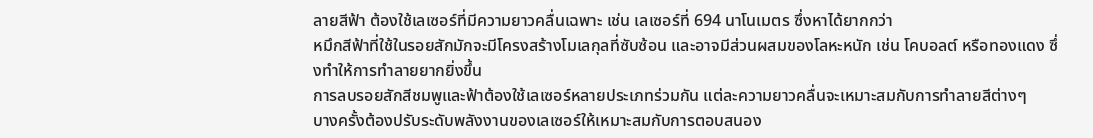ลายสีฟ้า ต้องใช้เลเซอร์ที่มีความยาวคลื่นเฉพาะ เช่น เลเซอร์ที่ 694 นาโนเมตร ซึ่งหาได้ยากกว่า
หมึกสีฟ้าที่ใช้ในรอยสักมักจะมีโครงสร้างโมเลกุลที่ซับซ้อน และอาจมีส่วนผสมของโลหะหนัก เช่น โคบอลต์ หรือทองแดง ซึ่งทำให้การทำลายยากยิ่งขึ้น
การลบรอยสักสีชมพูและฟ้าต้องใช้เลเซอร์หลายประเภทร่วมกัน แต่ละความยาวคลื่นจะเหมาะสมกับการทำลายสีต่างๆ
บางครั้งต้องปรับระดับพลังงานของเลเซอร์ให้เหมาะสมกับการตอบสนอง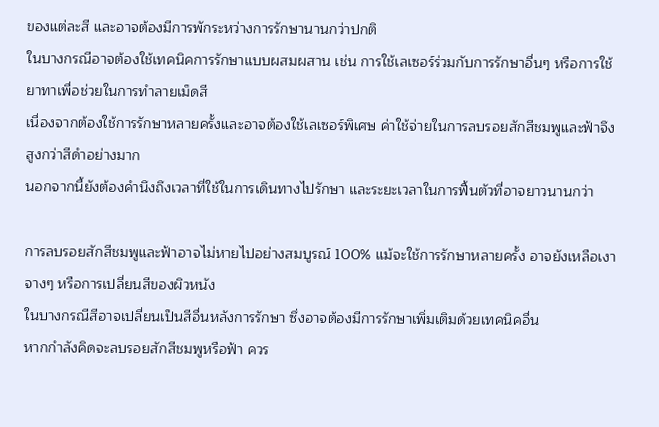ของแต่ละสี และอาจต้องมีการพักระหว่างการรักษานานกว่าปกติ
ในบางกรณีอาจต้องใช้เทคนิคการรักษาแบบผสมผสาน เช่น การใช้เลเซอร์ร่วมกับการรักษาอื่นๆ หรือการใช้ยาทาเพื่อช่วยในการทำลายเม็ดสี
เนื่องจากต้องใช้การรักษาหลายครั้งและอาจต้องใช้เลเซอร์พิเศษ ค่าใช้จ่ายในการลบรอยสักสีชมพูและฟ้าจึงสูงกว่าสีดำอย่างมาก
นอกจากนี้ยังต้องคำนึงถึงเวลาที่ใช้ในการเดินทางไปรักษา และระยะเวลาในการฟื้นตัวที่อาจยาวนานกว่า

การลบรอยสักสีชมพูและฟ้าอาจไม่หายไปอย่างสมบูรณ์ 100% แม้จะใช้การรักษาหลายครั้ง อาจยังเหลือเงาจางๆ หรือการเปลี่ยนสีของผิวหนัง
ในบางกรณีสีอาจเปลี่ยนเป็นสีอื่นหลังการรักษา ซึ่งอาจต้องมีการรักษาเพิ่มเติมด้วยเทคนิคอื่น
หากกำลังคิดจะลบรอยสักสีชมพูหรือฟ้า ควร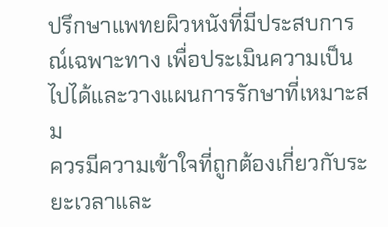ปรึกษาแพทยผิวหนังที่มีประสบการณ์เฉพาะทาง เพื่อประเมินความเป็นไปได้และวางแผนการรักษาที่เหมาะสม
ควรมีความเข้าใจที่ถูกต้องเกี่ยวกับระยะเวลาและ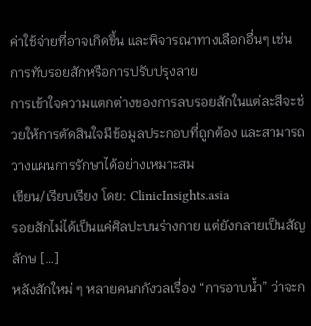ค่าใช้จ่ายที่อาจเกิดขึ้น และพิจารณาทางเลือกอื่นๆ เช่น การทับรอยสักหรือการปรับปรุงลาย
การเข้าใจความแตกต่างของการลบรอยสักในแต่ละสีจะช่วยให้การตัดสินใจมีข้อมูลประกอบที่ถูกต้อง และสามารถวางแผนการรักษาได้อย่างเหมาะสม
เขียน/เรียบเรียง โดย: ClinicInsights.asia
รอยสักไม่ได้เป็นแค่ศิลปะบนร่างกาย แต่ยังกลายเป็นสัญลักษ […]
หลังสักใหม่ ๆ หลายคนกกังวลเรื่อง “การอาบน้ำ” ว่าจะก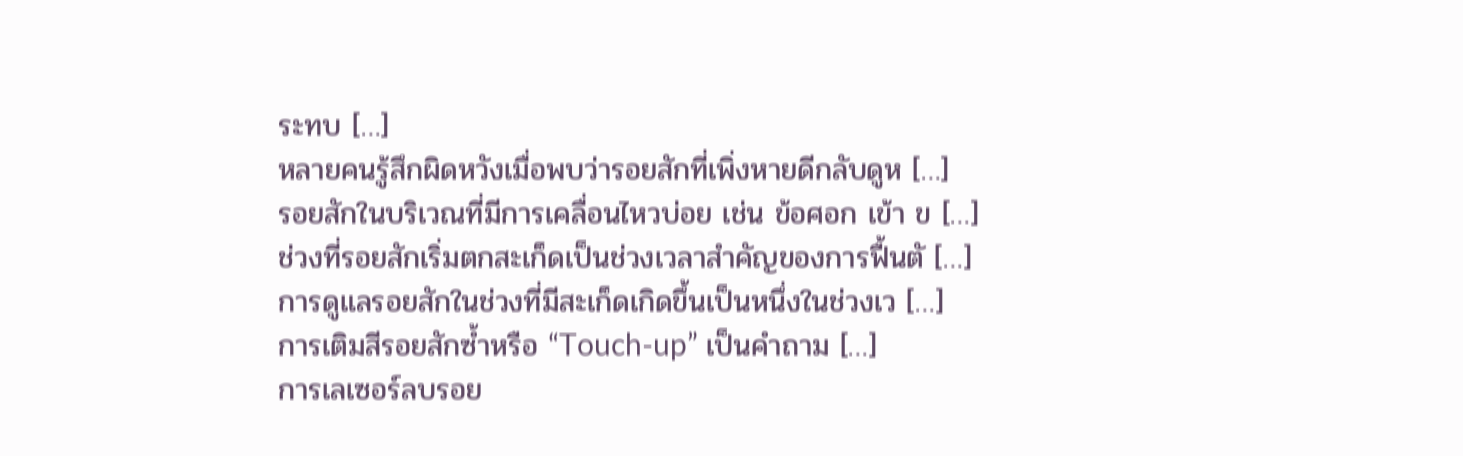ระทบ […]
หลายคนรู้สึกผิดหวังเมื่อพบว่ารอยสักที่เพิ่งหายดีกลับดูห […]
รอยสักในบริเวณที่มีการเคลื่อนไหวบ่อย เช่น ข้อศอก เข้า ข […]
ช่วงที่รอยสักเริ่มตกสะเก็ดเป็นช่วงเวลาสำคัญของการฟื้นตั […]
การดูแลรอยสักในช่วงที่มีสะเก็ดเกิดขึ้นเป็นหนึ่งในช่วงเว […]
การเติมสีรอยสักซ้ำหรือ “Touch-up” เป็นคำถาม […]
การเลเซอร์ลบรอย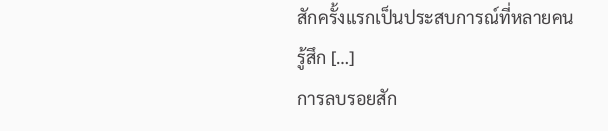สักครั้งแรกเป็นประสบการณ์ที่หลายคนรู้สึก […]
การลบรอยสัก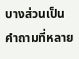บางส่วนเป็นคำถามที่หลาย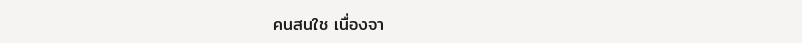คนสนใช เนื่องจา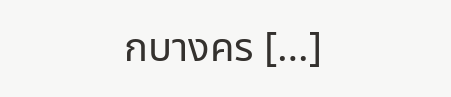กบางคร […]